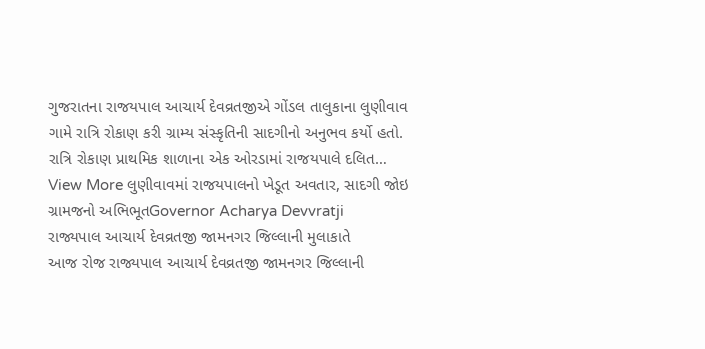ગુજરાતના રાજયપાલ આચાર્ય દેવવ્રતજીએ ગોંડલ તાલુકાના લુણીવાવ ગામે રાત્રિ રોકાણ કરી ગ્રામ્ય સંસ્કૃતિની સાદગીનો અનુભવ કર્યો હતો. રાત્રિ રોકાણ પ્રાથમિક શાળાના એક ઓરડામાં રાજયપાલે દલિત…
View More લુણીવાવમાં રાજયપાલનો ખેડૂત અવતાર, સાદગી જોઇ ગ્રામજનો અભિભૂતGovernor Acharya Devvratji
રાજ્યપાલ આચાર્ય દેવવ્રતજી જામનગર જિલ્લાની મુલાકાતે
આજ રોજ રાજ્યપાલ આચાર્ય દેવવ્રતજી જામનગર જિલ્લાની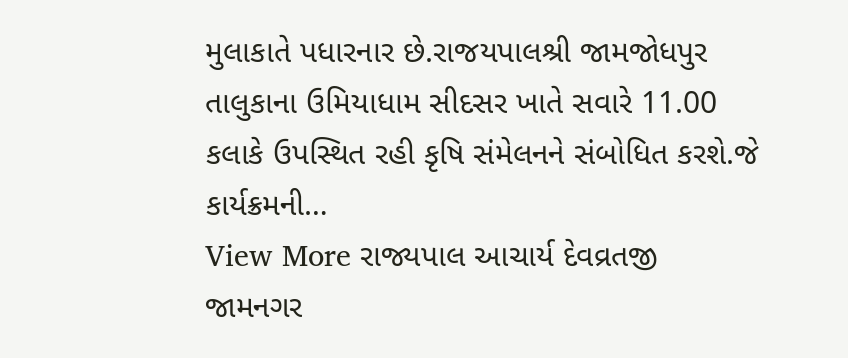મુલાકાતે પધારનાર છે.રાજયપાલશ્રી જામજોધપુર તાલુકાના ઉમિયાધામ સીદસર ખાતે સવારે 11.00 કલાકે ઉપસ્થિત રહી કૃષિ સંમેલનને સંબોધિત કરશે.જે કાર્યક્રમની…
View More રાજ્યપાલ આચાર્ય દેવવ્રતજી જામનગર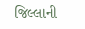જિલ્લાની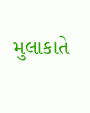મુલાકાતે